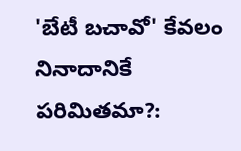'బేటీ బచావో' కేవలం నినాదానికే పరిమితమా?: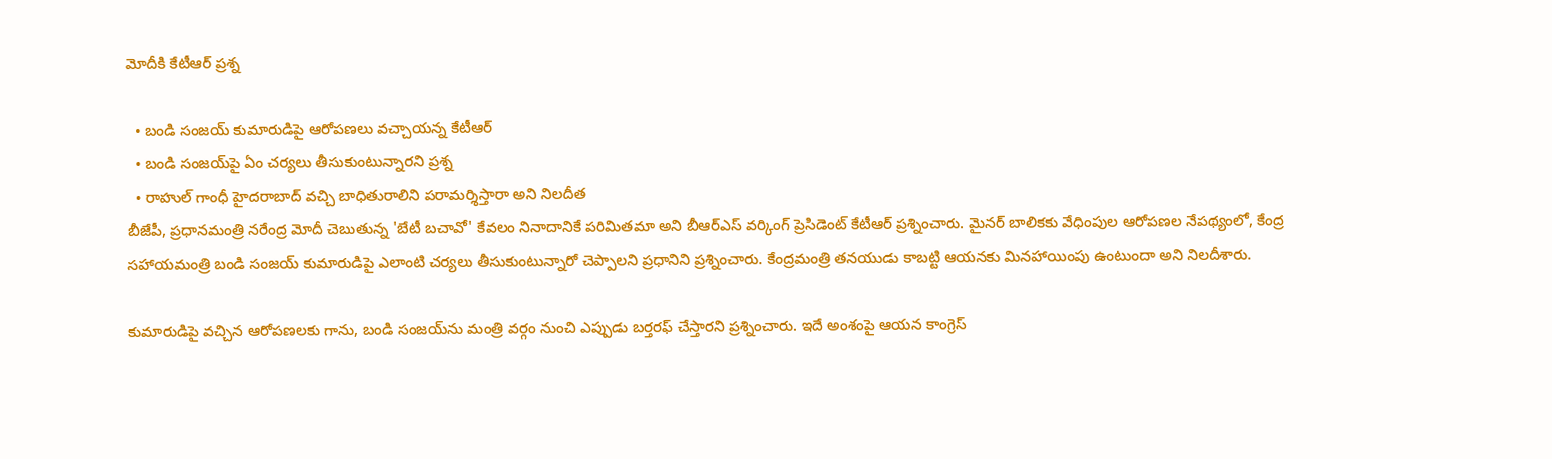మోదీకి కేటీఆర్ ప్రశ్న

  • బండి సంజయ్ కుమారుడిపై ఆరోపణలు వచ్చాయన్న కేటీఆర్
  • బండి సంజయ్‌పై ఏం చర్యలు తీసుకుంటున్నారని ప్రశ్న
  • రాహుల్ గాంధీ హైదరాబాద్ వచ్చి బాధితురాలిని పరామర్శిస్తారా అని నిలదీత
బీజేపీ, ప్రధానమంత్రి నరేంద్ర మోదీ చెబుతున్న 'బేటీ బచావో' కేవలం నినాదానికే పరిమితమా అని బీఆర్ఎస్ వర్కింగ్ ప్రెసిడెంట్ కేటీఆర్ ప్రశ్నించారు. మైనర్ బాలికకు వేధింపుల ఆరోపణల నేపథ్యంలో, కేంద్ర సహాయమంత్రి బండి సంజయ్ కుమారుడిపై ఎలాంటి చర్యలు తీసుకుంటున్నారో చెప్పాలని ప్రధానిని ప్రశ్నించారు. కేంద్రమంత్రి తనయుడు కాబట్టి ఆయనకు మినహాయింపు ఉంటుందా అని నిలదీశారు.

కుమారుడిపై వచ్చిన ఆరోపణలకు గాను, బండి సంజయ్‌ను మంత్రి వర్గం నుంచి ఎప్పుడు బర్తరఫ్ చేస్తారని ప్రశ్నించారు. ఇదే అంశంపై ఆయన కాంగ్రెస్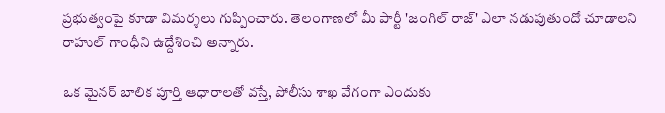ప్రభుత్వంపై కూడా విమర్శలు గుప్పించారు. తెలంగాణలో మీ పార్టీ 'జంగిల్ రాజ్' ఎలా నడుపుతుందో చూడాలని రాహుల్ గాంధీని ఉద్దేశించి అన్నారు.

ఒక మైనర్ బాలిక పూర్తి ఆధారాలతో వస్తే, పోలీసు శాఖ వేగంగా ఎందుకు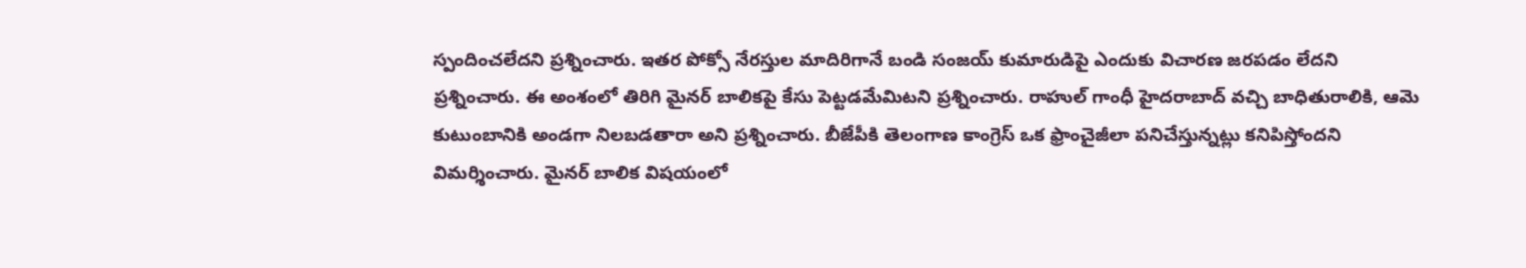స్పందించలేదని ప్రశ్నించారు. ఇతర పోక్సో నేరస్తుల మాదిరిగానే బండి సంజయ్ కుమారుడిపై ఎందుకు విచారణ జరపడం లేదని ప్రశ్నించారు. ఈ అంశంలో తిరిగి మైనర్ బాలికపై కేసు పెట్టడమేమిటని ప్రశ్నించారు. రాహుల్ గాంధీ హైదరాబాద్ వచ్చి బాధితురాలికి, ఆమె కుటుంబానికి అండగా నిలబడతారా అని ప్రశ్నించారు. బీజేపీకి తెలంగాణ కాంగ్రెస్ ఒక ఫ్రాంచైజీలా పనిచేస్తున్నట్లు కనిపిస్తోందని విమర్శించారు. మైనర్ బాలిక విషయంలో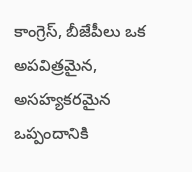కాంగ్రెస్, బీజేపీలు ఒక అపవిత్రమైన, అసహ్యకరమైన ఒప్పందానికి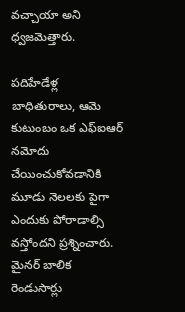వచ్చాయా అని ధ్వజమెత్తారు.

పదిహేడేళ్ల బాధితురాలు, ఆమె కుటుంబం ఒక ఎఫ్ఐఆర్ నమోదు చేయించుకోవడానికి మూడు నెలలకు పైగా ఎందుకు పోరాడాల్సి వస్తోందని ప్రశ్నించారు. మైనర్ బాలిక రెండుసార్లు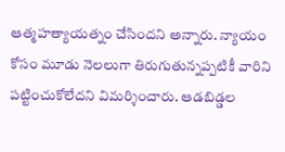ఆత్మహత్యాయత్నం చేసిందని అన్నారు. న్యాయం కోసం మూడు నెలలుగా తిరుగుతున్నప్పటికీ వారిని పట్టించుకోలేదని విమర్శించారు. ఆడబిడ్డల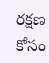రక్షణ కోసం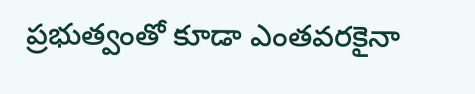ప్రభుత్వంతో కూడా ఎంతవరకైనా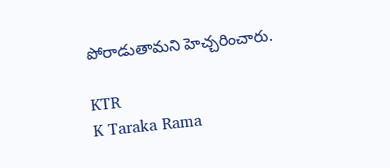పోరాడుతామని హెచ్చరించారు.

KTR
K Taraka Rama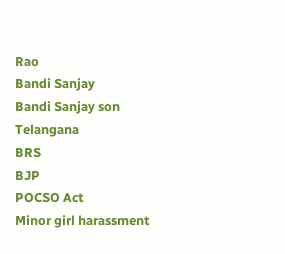Rao
Bandi Sanjay
Bandi Sanjay son
Telangana
BRS
BJP
POCSO Act
Minor girl harassment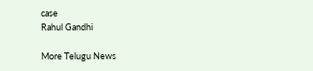case
Rahul Gandhi

More Telugu News